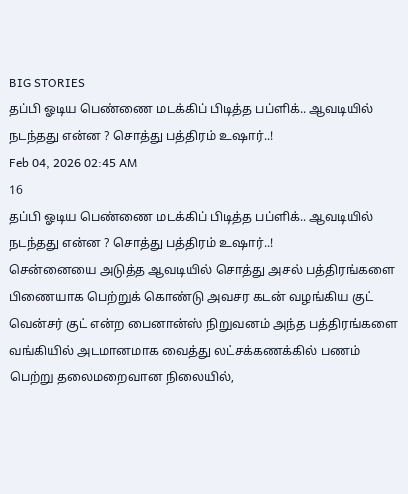BIG STORIES
தப்பி ஓடிய பெண்ணை மடக்கிப் பிடித்த பப்ளிக்.. ஆவடியில் நடந்தது என்ன ? சொத்து பத்திரம் உஷார்..!
Feb 04, 2026 02:45 AM
16
தப்பி ஓடிய பெண்ணை மடக்கிப் பிடித்த பப்ளிக்.. ஆவடியில் நடந்தது என்ன ? சொத்து பத்திரம் உஷார்..!
சென்னையை அடுத்த ஆவடியில் சொத்து அசல் பத்திரங்களை பிணையாக பெற்றுக் கொண்டு அவசர கடன் வழங்கிய குட் வென்சர் குட் என்ற பைனான்ஸ் நிறுவனம் அந்த பத்திரங்களை வங்கியில் அடமானமாக வைத்து லட்சக்கணக்கில் பணம் பெற்று தலைமறைவான நிலையில்,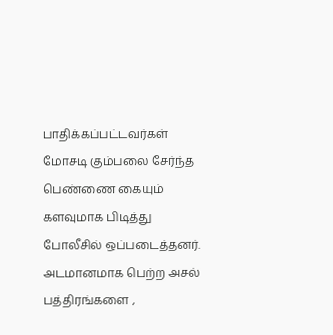பாதிக்கப்பட்டவர்கள் மோசடி கும்பலை சேர்ந்த பெண்ணை கையும் களவுமாக பிடித்து போலீசில் ஒப்படைத்தனர்.
அடமானமாக பெற்ற அசல் பத்திரங்களை ,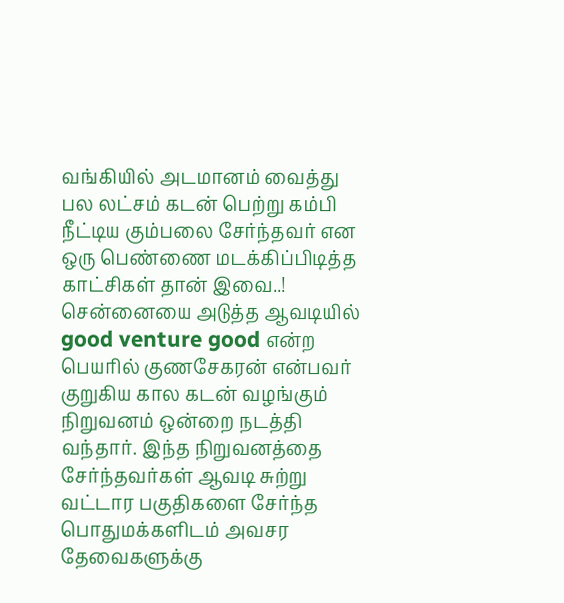வங்கியில் அடமானம் வைத்து பல லட்சம் கடன் பெற்று கம்பி நீட்டிய கும்பலை சேர்ந்தவர் என ஒரு பெண்ணை மடக்கிப்பிடித்த காட்சிகள் தான் இவை..!
சென்னையை அடுத்த ஆவடியில் good venture good என்ற பெயரில் குணசேகரன் என்பவர் குறுகிய கால கடன் வழங்கும் நிறுவனம் ஒன்றை நடத்தி வந்தார். இந்த நிறுவனத்தை சேர்ந்தவர்கள் ஆவடி சுற்று வட்டார பகுதிகளை சேர்ந்த பொதுமக்களிடம் அவசர தேவைகளுக்கு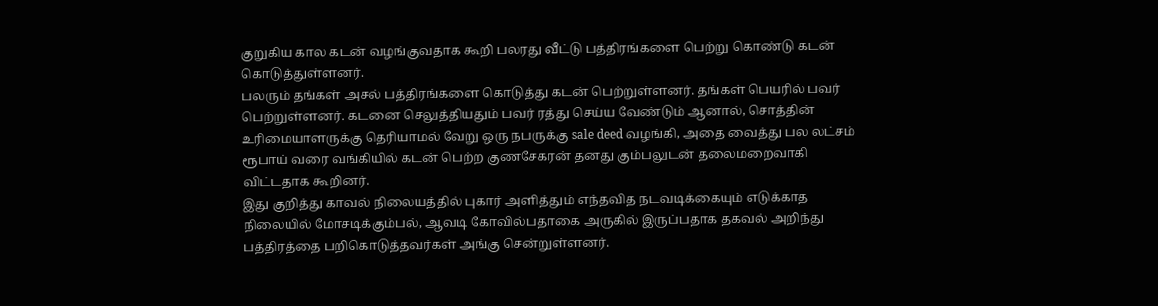குறுகிய கால கடன் வழங்குவதாக கூறி பலரது வீட்டு பத்திரங்களை பெற்று கொண்டு கடன் கொடுத்துள்ளனர்.
பலரும் தங்கள் அசல் பத்திரங்களை கொடுத்து கடன் பெற்றுள்ளனர். தங்கள் பெயரில் பவர் பெற்றுள்ளனர். கடனை செலுத்தியதும் பவர் ரத்து செய்ய வேண்டும் ஆனால், சொத்தின் உரிமையாளருக்கு தெரியாமல் வேறு ஒரு நபருக்கு sale deed வழங்கி, அதை வைத்து பல லட்சம் ரூபாய் வரை வங்கியில் கடன் பெற்ற குணசேகரன் தனது கும்பலுடன் தலைமறைவாகி விட்டதாக கூறினர்.
இது குறித்து காவல் நிலையத்தில் புகார் அளித்தும் எந்தவித நடவடிக்கையும் எடுக்காத நிலையில் மோசடிக்கும்பல், ஆவடி கோவில்பதாகை அருகில் இருப்பதாக தகவல் அறிந்து பத்திரத்தை பறிகொடுத்தவர்கள் அங்கு சென்றுள்ளனர்.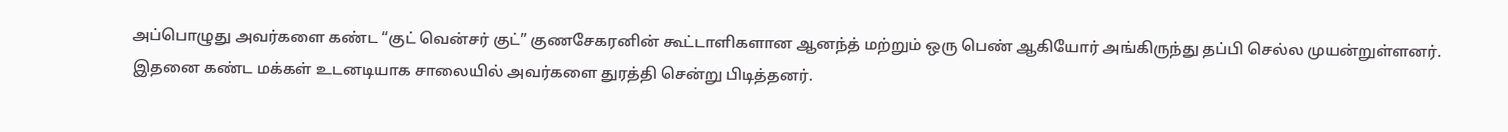அப்பொழுது அவர்களை கண்ட “குட் வென்சர் குட்” குணசேகரனின் கூட்டாளிகளான ஆனந்த் மற்றும் ஒரு பெண் ஆகியோர் அங்கிருந்து தப்பி செல்ல முயன்றுள்ளனர். இதனை கண்ட மக்கள் உடனடியாக சாலையில் அவர்களை துரத்தி சென்று பிடித்தனர்.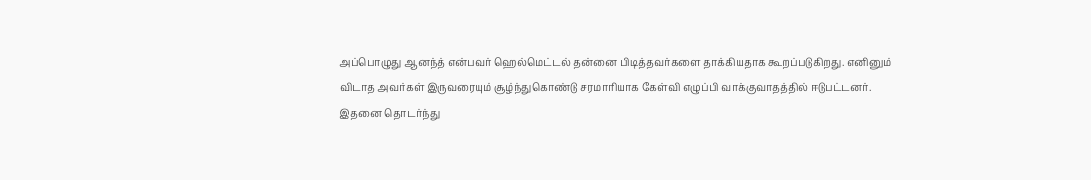அப்பொழுது ஆனந்த் என்பவர் ஹெல்மெட்டல் தன்னை பிடித்தவர்களை தாக்கியதாக கூறப்படுகிறது. எனினும் விடாத அவர்கள் இருவரையும் சூழ்ந்துகொண்டு சரமாரியாக கேள்வி எழுப்பி வாக்குவாதத்தில் ஈடுபட்டனர்.
இதனை தொடர்ந்து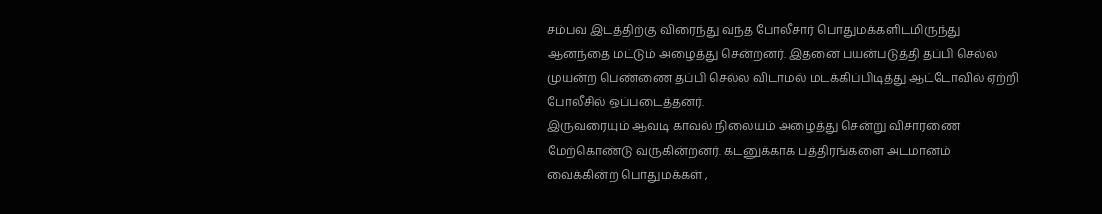சம்பவ இடத்திற்கு விரைந்து வந்த போலீசார் பொதுமக்களிடமிருந்து ஆனந்தை மட்டும் அழைத்து சென்றனர். இதனை பயன்படுத்தி தப்பி செல்ல முயன்ற பெண்ணை தப்பி செல்ல விடாமல் மடக்கிப்பிடித்து ஆட்டோவில் ஏற்றி போலீசில் ஒப்படைத்தனர்.
இருவரையும் ஆவடி காவல் நிலையம் அழைத்து சென்று விசாரணை மேற்கொண்டு வருகின்றனர். கடனுக்காக பத்திரங்களை அடமானம் வைக்கின்ற பொதுமக்கள் ,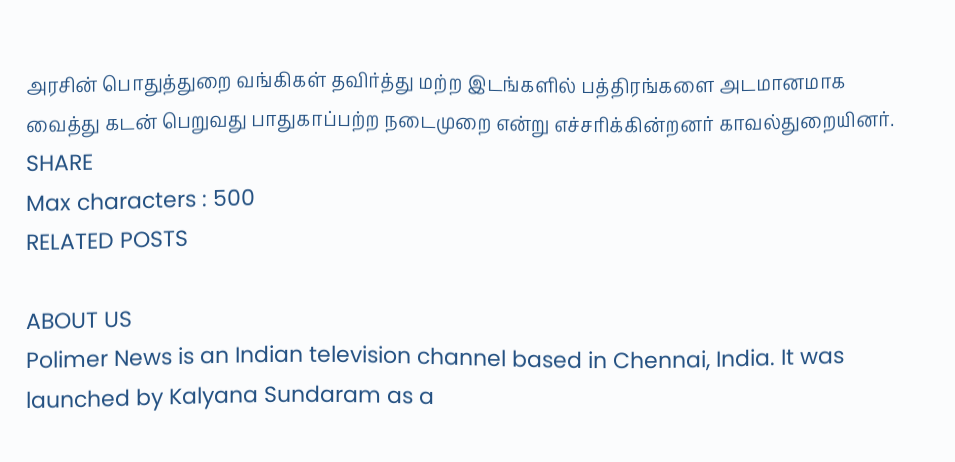அரசின் பொதுத்துறை வங்கிகள் தவிர்த்து மற்ற இடங்களில் பத்திரங்களை அடமானமாக வைத்து கடன் பெறுவது பாதுகாப்பற்ற நடைமுறை என்று எச்சரிக்கின்றனர் காவல்துறையினர்.
SHARE
Max characters : 500
RELATED POSTS

ABOUT US
Polimer News is an Indian television channel based in Chennai, India. It was launched by Kalyana Sundaram as a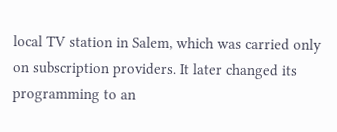local TV station in Salem, which was carried only on subscription providers. It later changed its programming to an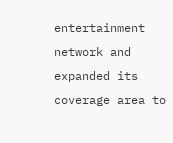entertainment network and expanded its coverage area to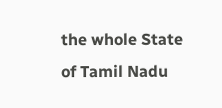the whole State of Tamil Nadu